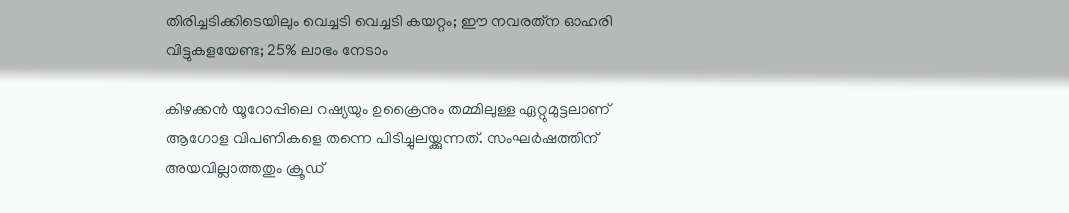തിരിച്ചടിക്കിടെയിലും വെച്ചടി വെച്ചടി കയറ്റം; ഈ നവരത്‌ന ഓഹരി വിട്ടുകളയേണ്ട; 25% ലാഭം നേടാം

കിഴക്കന്‍ യൂറോപ്പിലെ റഷ്യയും ഉക്രൈനും തമ്മിലുള്ള ഏറ്റുമുട്ടലാണ് ആഗോള വിപണികളെ തന്നെ പിടിച്ചുലയ്ക്കുന്നത്. സംഘര്‍ഷത്തിന് അയവില്ലാത്തതും ക്രൂഡ്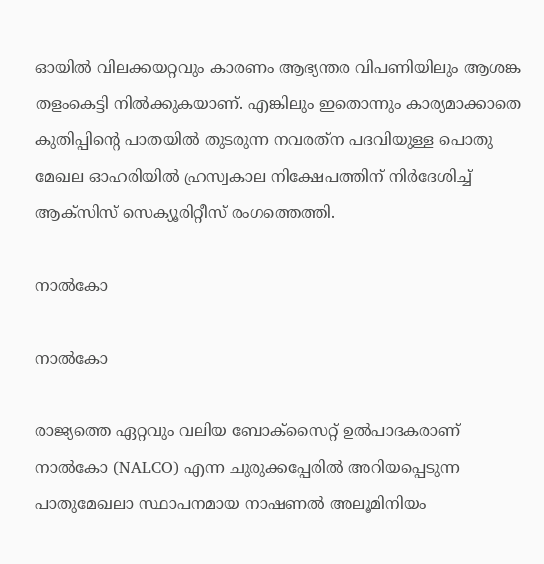ഓയില്‍ വിലക്കയറ്റവും കാരണം ആഭ്യന്തര വിപണിയിലും ആശങ്ക തളംകെട്ടി നില്‍ക്കുകയാണ്. എങ്കിലും ഇതൊന്നും കാര്യമാക്കാതെ കുതിപ്പിന്റെ പാതയില്‍ തുടരുന്ന നവരത്‌ന പദവിയുള്ള പൊതു മേഖല ഓഹരിയില്‍ ഹ്രസ്വകാല നിക്ഷേപത്തിന് നിര്‍ദേശിച്ച് ആക്‌സിസ് സെക്യൂരിറ്റീസ് രംഗത്തെത്തി.

നാല്‍കോ

നാല്‍കോ

രാജ്യത്തെ ഏറ്റവും വലിയ ബോക്‌സൈറ്റ് ഉല്‍പാദകരാണ് നാല്‍കോ (NALCO) എന്ന ചുരുക്കപ്പേരില്‍ അറിയപ്പെടുന്ന പാതുമേഖലാ സ്ഥാപനമായ നാഷണല്‍ അലൂമിനിയം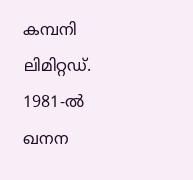കമ്പനി ലിമിറ്റഡ്. 1981-ല്‍ ഖനന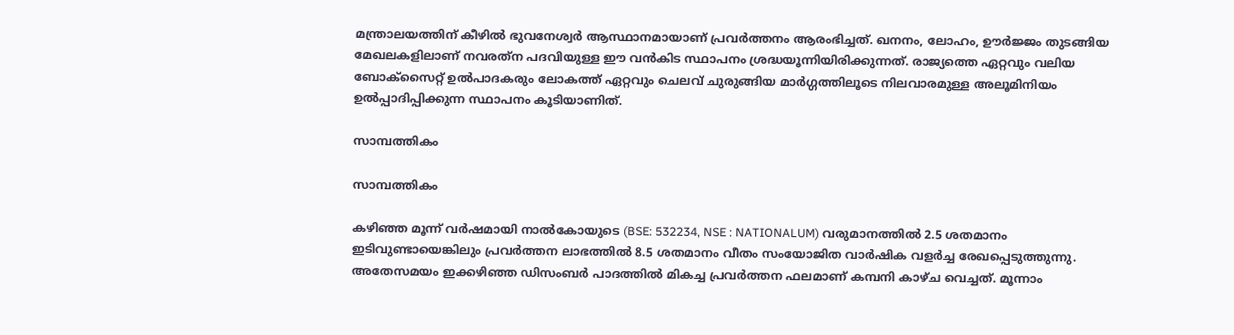മന്ത്രാലയത്തിന് കീഴില്‍ ഭുവനേശ്വര്‍ ആസ്ഥാനമായാണ് പ്രവര്‍ത്തനം ആരംഭിച്ചത്. ഖനനം, ലോഹം, ഊര്‍ജ്ജം തുടങ്ങിയ മേഖലകളിലാണ് നവരത്‌ന പദവിയുള്ള ഈ വന്‍കിട സ്ഥാപനം ശ്രദ്ധയൂന്നിയിരിക്കുന്നത്. രാജ്യത്തെ ഏറ്റവും വലിയ ബോക്സൈറ്റ് ഉല്‍പാദകരും ലോകത്ത് ഏറ്റവും ചെലവ് ചുരുങ്ങിയ മാര്‍ഗ്ഗത്തിലൂടെ നിലവാരമുള്ള അലൂമിനിയം ഉല്‍പ്പാദിപ്പിക്കുന്ന സ്ഥാപനം കൂടിയാണിത്.

സാമ്പത്തികം

സാമ്പത്തികം

കഴിഞ്ഞ മൂന്ന് വര്‍ഷമായി നാല്‍കോയുടെ (BSE: 532234, NSE : NATIONALUM) വരുമാനത്തില്‍ 2.5 ശതമാനം ഇടിവുണ്ടായെങ്കിലും പ്രവര്‍ത്തന ലാഭത്തില്‍ 8.5 ശതമാനം വീതം സംയോജിത വാര്‍ഷിക വളര്‍ച്ച രേഖപ്പെടുത്തുന്നു. അതേസമയം ഇക്കഴിഞ്ഞ ഡിസംബര്‍ പാദത്തില്‍ മികച്ച പ്രവര്‍ത്തന ഫലമാണ് കമ്പനി കാഴ്ച വെച്ചത്. മൂന്നാം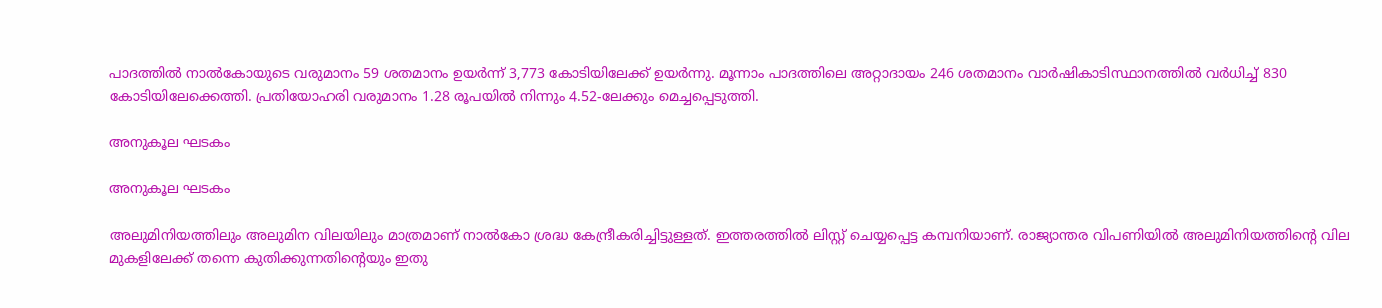പാദത്തില്‍ നാല്‍കോയുടെ വരുമാനം 59 ശതമാനം ഉയര്‍ന്ന് 3,773 കോടിയിലേക്ക് ഉയര്‍ന്നു. മൂന്നാം പാദത്തിലെ അറ്റാദായം 246 ശതമാനം വാര്‍ഷികാടിസ്ഥാനത്തില്‍ വര്‍ധിച്ച് 830 കോടിയിലേക്കെത്തി. പ്രതിയോഹരി വരുമാനം 1.28 രൂപയില്‍ നിന്നും 4.52-ലേക്കും മെച്ചപ്പെടുത്തി.

അനുകൂല ഘടകം

അനുകൂല ഘടകം

അലുമിനിയത്തിലും അലുമിന വിലയിലും മാത്രമാണ് നാല്‍കോ ശ്രദ്ധ കേന്ദ്രീകരിച്ചിട്ടുള്ളത്. ഇത്തരത്തില്‍ ലിസ്റ്റ് ചെയ്യപ്പെട്ട കമ്പനിയാണ്. രാജ്യാന്തര വിപണിയില്‍ അലുമിനിയത്തിന്റെ വില മുകളിലേക്ക് തന്നെ കുതിക്കുന്നതിന്റെയും ഇതു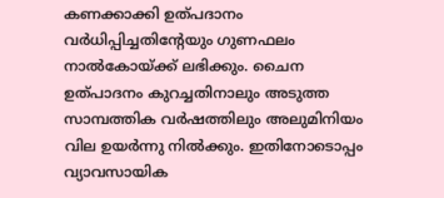കണക്കാക്കി ഉത്പദാനം വര്‍ധിപ്പിച്ചതിന്റേയും ഗുണഫലം നാല്‍കോയ്ക്ക് ലഭിക്കും. ചൈന ഉത്പാദനം കുറച്ചതിനാലും അടുത്ത സാമ്പത്തിക വര്‍ഷത്തിലും അലുമിനിയം വില ഉയര്‍ന്നു നില്‍ക്കും. ഇതിനോടൊപ്പം വ്യാവസായിക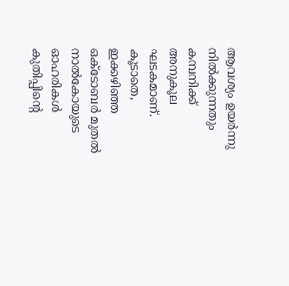ആവശ്യം ഉയര്‍ന്നു നില്‍ക്കുന്നതും കമ്പനിക്ക് അനുകൂല ഘടകമാണ്. കൂടാതെ, ഇക്കഴിഞ്ഞ ഒക്ടോബര്‍ മുതല്‍ നാല്‍കോയുടെ ഓഹരികള്‍ കുതിപ്പിന്റെ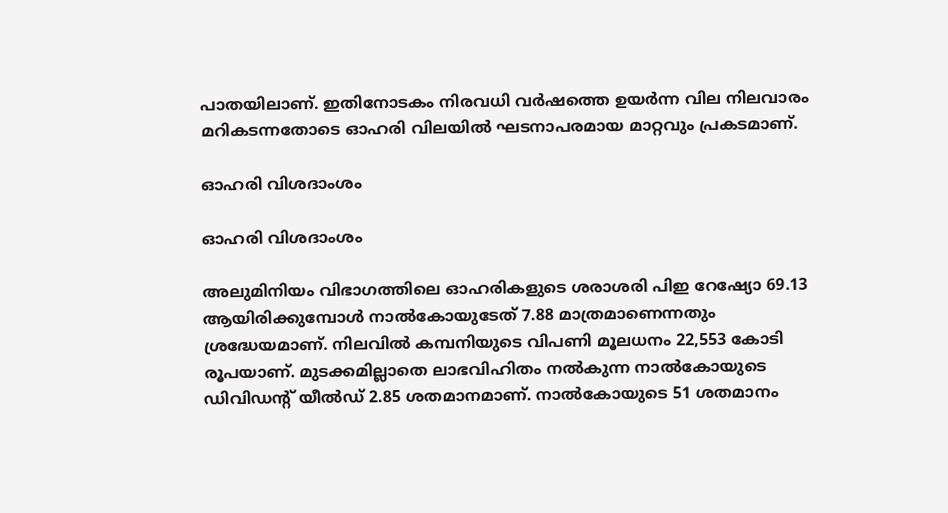പാതയിലാണ്. ഇതിനോടകം നിരവധി വര്‍ഷത്തെ ഉയര്‍ന്ന വില നിലവാരം മറികടന്നതോടെ ഓഹരി വിലയില്‍ ഘടനാപരമായ മാറ്റവും പ്രകടമാണ്.

ഓഹരി വിശദാംശം

ഓഹരി വിശദാംശം

അലുമിനിയം വിഭാഗത്തിലെ ഓഹരികളുടെ ശരാശരി പിഇ റേഷ്യോ 69.13 ആയിരിക്കുമ്പോള്‍ നാല്‍കോയുടേത് 7.88 മാത്രമാണെന്നതും ശ്രദ്ധേയമാണ്. നിലവില്‍ കമ്പനിയുടെ വിപണി മൂലധനം 22,553 കോടി രൂപയാണ്. മുടക്കമില്ലാതെ ലാഭവിഹിതം നല്‍കുന്ന നാല്‍കോയുടെ ഡിവിഡന്റ് യീല്‍ഡ് 2.85 ശതമാനമാണ്. നാല്‍കോയുടെ 51 ശതമാനം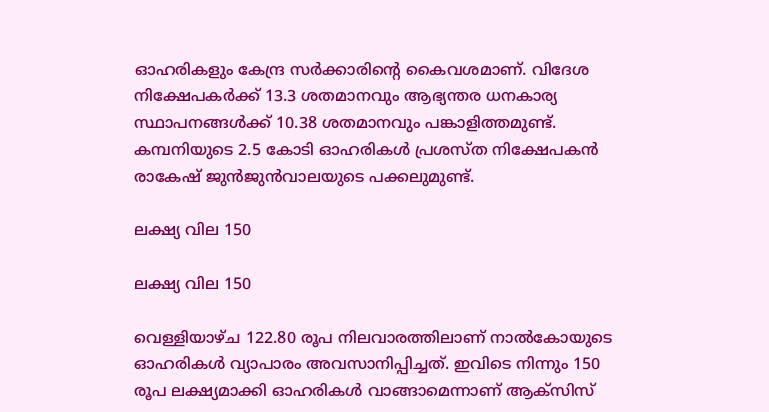ഓഹരികളും കേന്ദ്ര സര്‍ക്കാരിന്റെ കൈവശമാണ്. വിദേശ നിക്ഷേപകര്‍ക്ക് 13.3 ശതമാനവും ആഭ്യന്തര ധനകാര്യ സ്ഥാപനങ്ങള്‍ക്ക് 10.38 ശതമാനവും പങ്കാളിത്തമുണ്ട്. കമ്പനിയുടെ 2.5 കോടി ഓഹരികള്‍ പ്രശസ്ത നിക്ഷേപകന്‍ രാകേഷ് ജുന്‍ജുന്‍വാലയുടെ പക്കലുമുണ്ട്.

ലക്ഷ്യ വില 150

ലക്ഷ്യ വില 150

വെള്ളിയാഴ്ച 122.80 രൂപ നിലവാരത്തിലാണ് നാല്‍കോയുടെ ഓഹരികള്‍ വ്യാപാരം അവസാനിപ്പിച്ചത്. ഇവിടെ നിന്നും 150 രൂപ ലക്ഷ്യമാക്കി ഓഹരികള്‍ വാങ്ങാമെന്നാണ് ആക്‌സിസ്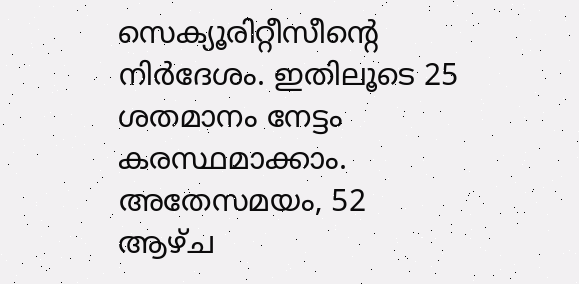സെക്യൂരിറ്റീസീന്റെ നിര്‍ദേശം. ഇതിലൂടെ 25 ശതമാനം നേട്ടം കരസ്ഥമാക്കാം. അതേസമയം, 52 ആഴ്ച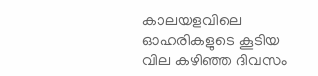കാലയളവിലെ ഓഹരികളുടെ കൂടിയ വില കഴിഞ്ഞ ദിവസം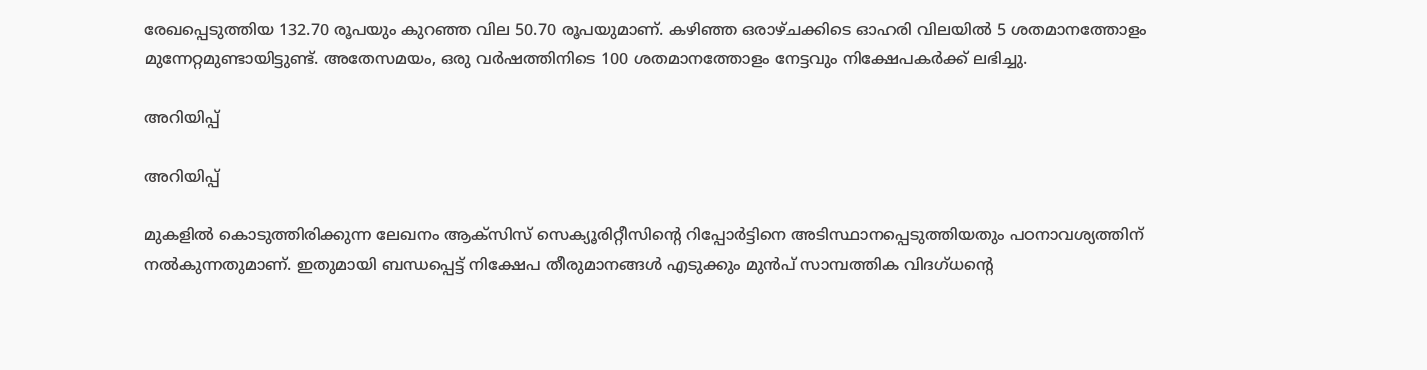രേഖപ്പെടുത്തിയ 132.70 രൂപയും കുറഞ്ഞ വില 50.70 രൂപയുമാണ്. കഴിഞ്ഞ ഒരാഴ്ചക്കിടെ ഓഹരി വിലയില്‍ 5 ശതമാനത്തോളം മുന്നേറ്റമുണ്ടായിട്ടുണ്ട്. അതേസമയം, ഒരു വര്‍ഷത്തിനിടെ 100 ശതമാനത്തോളം നേട്ടവും നിക്ഷേപകര്‍ക്ക് ലഭിച്ചു.

അറിയിപ്പ്

അറിയിപ്പ്

മുകളില്‍ കൊടുത്തിരിക്കുന്ന ലേഖനം ആക്‌സിസ് സെക്യൂരിറ്റീസിന്റെ റിപ്പോര്‍ട്ടിനെ അടിസ്ഥാനപ്പെടുത്തിയതും പഠനാവശ്യത്തിന് നല്‍കുന്നതുമാണ്. ഇതുമായി ബന്ധപ്പെട്ട് നിക്ഷേപ തീരുമാനങ്ങള്‍ എടുക്കും മുന്‍പ് സാമ്പത്തിക വിദഗ്ധന്റെ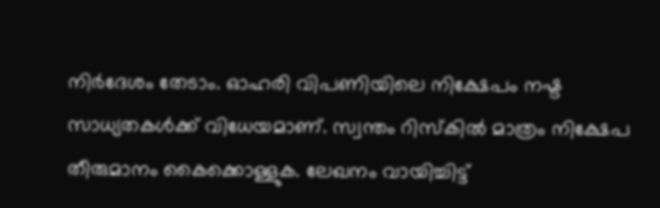നിര്‍ദേശം തേടാം. ഓഹരി വിപണിയിലെ നിക്ഷേപം നഷ്ട സാധ്യതകള്‍ക്ക് വിധേയമാണ്. സ്വന്തം റിസ്‌കില്‍ മാത്രം നിക്ഷേപ തീരുമാനം കൈക്കൊള്ളുക. ലേഖനം വായിച്ചിട്ട്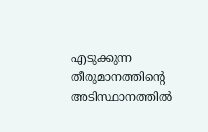എടുക്കുന്ന തീരുമാനത്തിന്റെ അടിസ്ഥാനത്തില്‍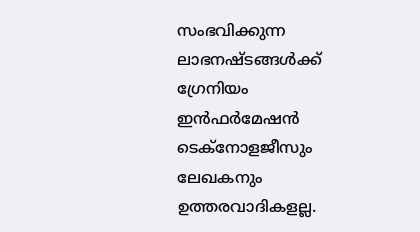സംഭവിക്കുന്ന ലാഭനഷ്ടങ്ങള്‍ക്ക് ഗ്രേനിയം ഇന്‍ഫര്‍മേഷന്‍ ടെക്നോളജീസും ലേഖകനും ഉത്തരവാദികളല്ല.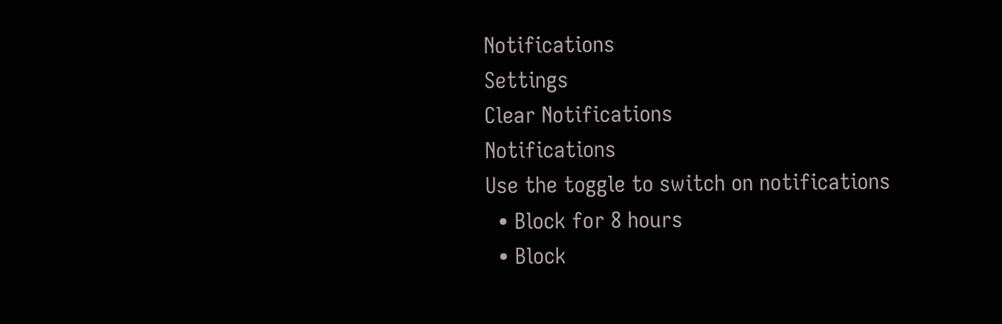Notifications
Settings
Clear Notifications
Notifications
Use the toggle to switch on notifications
  • Block for 8 hours
  • Block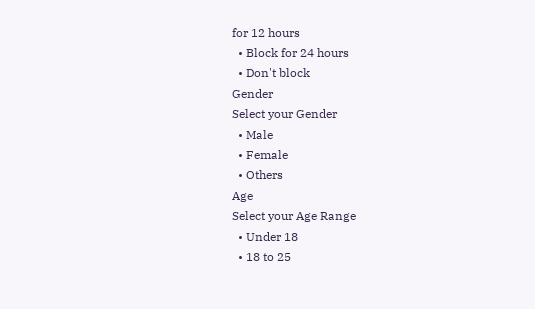for 12 hours
  • Block for 24 hours
  • Don't block
Gender
Select your Gender
  • Male
  • Female
  • Others
Age
Select your Age Range
  • Under 18
  • 18 to 25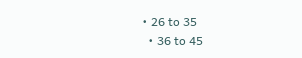• 26 to 35
  • 36 to 45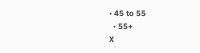• 45 to 55
  • 55+
X